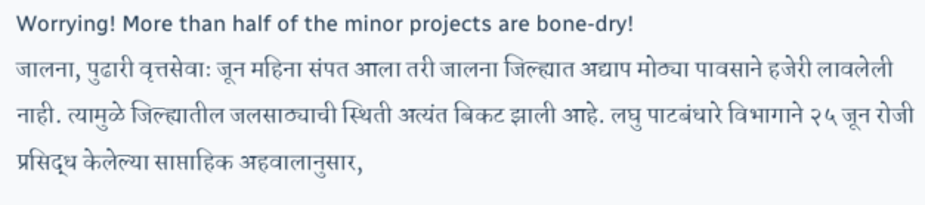Worrying! More than half of the minor projects are bone-dry!
जालना, पुढारी वृत्तसेवाः जून महिना संपत आला तरी जालना जिल्ह्यात अद्याप मोठ्या पावसाने हजेरी लावलेली नाही. त्यामुळे जिल्ह्यातील जलसाठ्याची स्थिती अत्यंत बिकट झाली आहे. लघु पाटबंधारे विभागाने २५ जून रोजी प्रसिद्ध केलेल्या साप्ताहिक अहवालानुसार,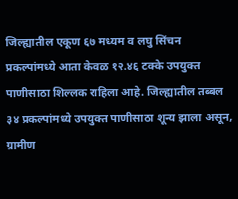जिल्ह्यातील एकूण ६७ मध्यम व लघु सिंचन प्रकल्पांमध्ये आता केवळ १२.४६ टक्के उपयुक्त पाणीसाठा शिल्लक राहिला आहे. जिल्ह्यातील तब्बल ३४ प्रकल्पांमध्ये उपयुक्त पाणीसाठा शून्य झाला असून, ग्रामीण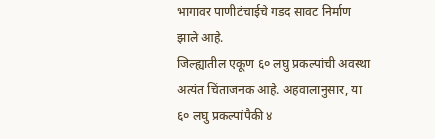भागावर पाणीटंचाईचे गडद सावट निर्माण झाले आहे.
जिल्ह्यातील एकूण ६० लघु प्रकल्पांची अवस्था अत्यंत चिंताजनक आहे. अहवालानुसार, या ६० लघु प्रकल्पांपैकी ४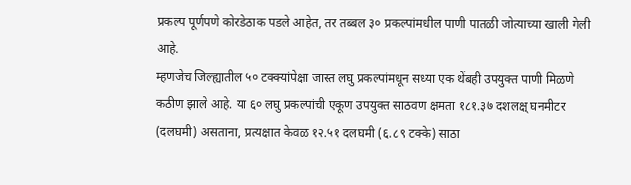प्रकल्प पूर्णपणे कोरडेठाक पडले आहेत, तर तब्बल ३० प्रकल्पांमधील पाणी पातळी जोत्याच्या खाली गेली आहे.
म्हणजेच जिल्ह्यातील ५० टक्क्यांपेक्षा जास्त लघु प्रकल्पांमधून सध्या एक थेंबही उपयुक्त पाणी मिळणे कठीण झाले आहे. या ६० लघु प्रकल्पांची एकूण उपयुक्त साठवण क्षमता १८१.३७ दशलक्ष् घनमीटर (दलघमी) असताना, प्रत्यक्षात केवळ १२.५१ दलघमी (६.८९ टक्के) साठा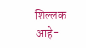शिल्लक आहे-